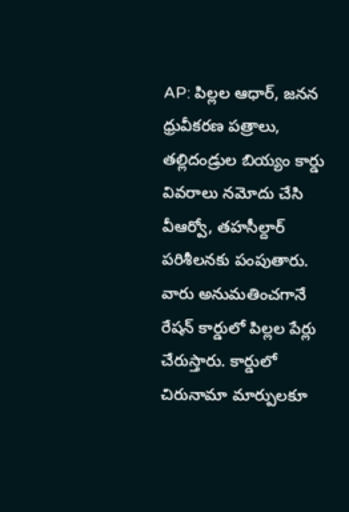AP: పిల్లల ఆధార్, జనన ధ్రువీకరణ పత్రాలు, తల్లిదండ్రుల బియ్యం కార్డు వివరాలు నమోదు చేసి వీఆర్వో, తహసీల్దార్ పరిశీలనకు పంపుతారు. వారు అనుమతించగానే రేషన్ కార్డులో పిల్లల పేర్లు చేరుస్తారు. కార్డులో చిరునామా మార్పులకూ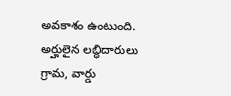అవకాశం ఉంటుంది. అర్హులైన లబ్ధిదారులు గ్రామ, వార్డు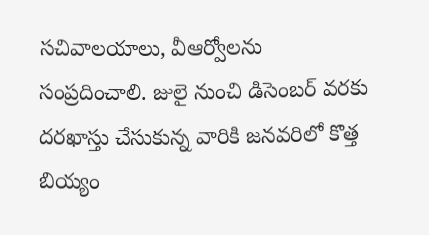సచివాలయాలు, వీఆర్వోలను సంప్రదించాలి. జులై నుంచి డిసెంబర్ వరకు దరఖాస్తు చేసుకున్న వారికి జనవరిలో కొత్త బియ్యం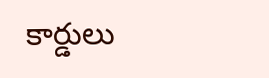కార్డులు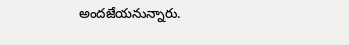అందజేయనున్నారు.